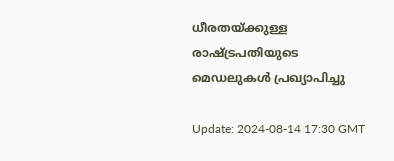ധീരതയ്ക്കുള്ള രാഷ്ട്രപതിയുടെ മെഡലുകള്‍ പ്രഖ്യാപിച്ചു

Update: 2024-08-14 17:30 GMT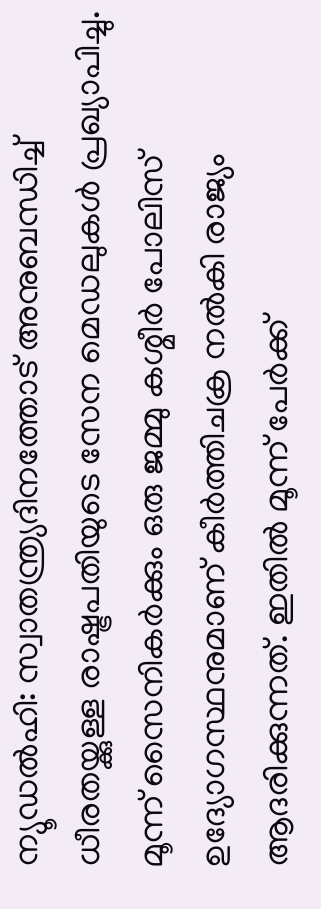ന്യൂഡല്‍ഹി: സ്വാതന്ത്ര്യദിനത്തോട് അനുബന്ധിച്ച് ധീരതയ്ക്കുള്ള രാഷ്ട്രപതിയുടെ സേന മെഡലുകള്‍ പ്രഖ്യാപിച്ചു. മൂന്ന് സൈനികര്‍ക്കും ഒരു ജമ്മു കശ്മീര്‍ പോലിസ് ഉദ്യോഗസ്ഥനുമാണ് കീര്‍ത്തിചക്ര നല്‍കി രാജ്യം ആദരിക്കുന്നത്. ഇതില്‍ മൂന്ന് പേര്‍ക്ക്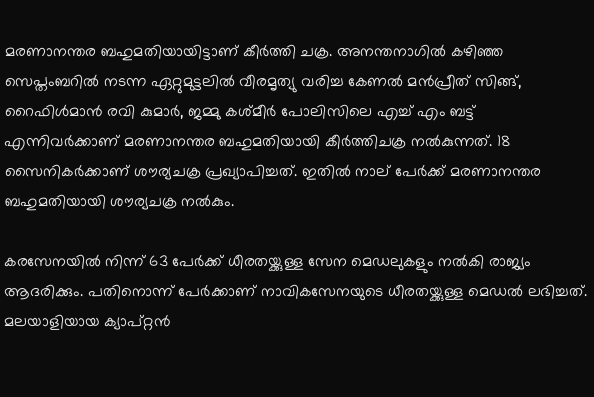മരണാനന്തര ബഹുമതിയായിട്ടാണ് കീര്‍ത്തി ചക്ര. അനന്തനാഗില്‍ കഴിഞ്ഞ സെപ്തംബറില്‍ നടന്ന ഏറ്റുമുട്ടലില്‍ വീരമൃത്യു വരിച്ച കേണല്‍ മന്‍പ്രീത് സിങ്ങ്, റൈഫിള്‍മാന്‍ രവി കുമാര്‍, ജമ്മു കശ്മീര്‍ പോലിസിലെ എച്ച് എം ബട്ട് എന്നിവര്‍ക്കാണ് മരണാനന്തര ബഹുമതിയായി കീര്‍ത്തിചക്ര നല്‍കുന്നത്. 18 സൈനികര്‍ക്കാണ് ശൗര്യചക്ര പ്രഖ്യാപിച്ചത്. ഇതില്‍ നാല് പേര്‍ക്ക് മരണാനന്തര ബഹുമതിയായി ശൗര്യചക്ര നല്‍കും.

കരസേനയില്‍ നിന്ന് 63 പേര്‍ക്ക് ധീരതയ്ക്കുള്ള സേന മെഡലുകളും നല്‍കി രാജ്യം ആദരിക്കും. പതിനൊന്ന് പേര്‍ക്കാണ് നാവികസേനയുടെ ധീരതയ്ക്കുള്ള മെഡല്‍ ലഭിച്ചത്. മലയാളിയായ ക്യാപ്റ്റന്‍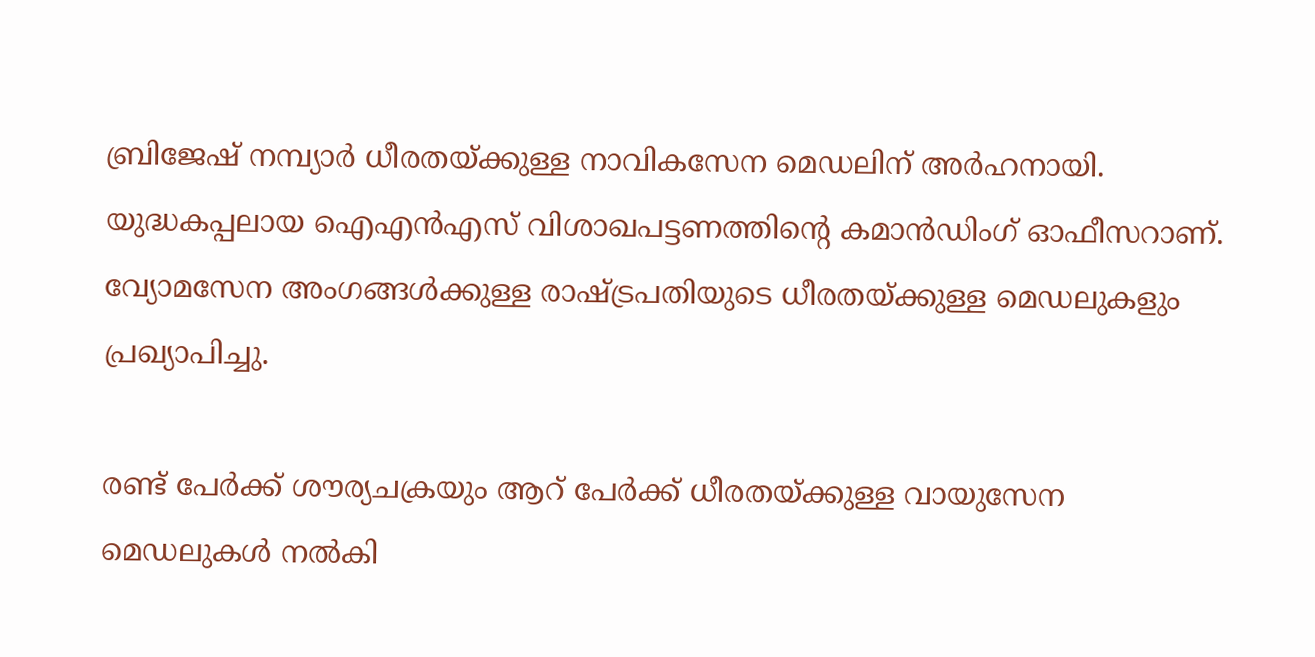ബ്രിജേഷ് നമ്പ്യാര്‍ ധീരതയ്ക്കുള്ള നാവികസേന മെഡലിന് അര്‍ഹനായി. യുദ്ധകപ്പലായ ഐഎന്‍എസ് വിശാഖപട്ടണത്തിന്റെ കമാന്‍ഡിംഗ് ഓഫീസറാണ്. വ്യോമസേന അംഗങ്ങള്‍ക്കുള്ള രാഷ്ട്രപതിയുടെ ധീരതയ്ക്കുള്ള മെഡലുകളും പ്രഖ്യാപിച്ചു.

രണ്ട് പേര്‍ക്ക് ശൗര്യചക്രയും ആറ് പേര്‍ക്ക് ധീരതയ്ക്കുള്ള വായുസേന മെഡലുകള്‍ നല്‍കി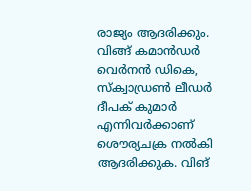രാജ്യം ആദരിക്കും. വിങ്ങ് കമാന്‍ഡര്‍ വെര്‍നന്‍ ഡികെ, സ്‌ക്വാഡ്രണ്‍ ലീഡര്‍ ദീപക് കുമാര്‍ എന്നിവര്‍ക്കാണ് ശൌര്യചക്ര നല്‍കി ആദരിക്കുക. വിങ്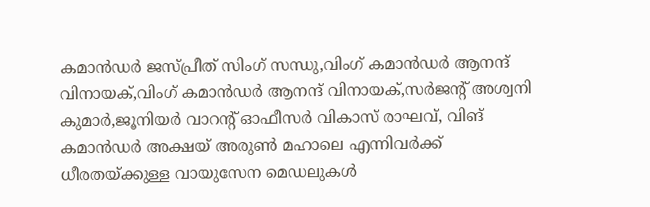കമാന്‍ഡര്‍ ജസ്പ്രീത് സിംഗ് സന്ധു,വിംഗ് കമാന്‍ഡര്‍ ആനന്ദ് വിനായക്,വിംഗ് കമാന്‍ഡര്‍ ആനന്ദ് വിനായക്,സര്‍ജന്റ് അശ്വനി കുമാര്‍,ജൂനിയര്‍ വാറന്റ് ഓഫീസര്‍ വികാസ് രാഘവ്, വിങ് കമാന്‍ഡര്‍ അക്ഷയ് അരുണ്‍ മഹാലെ എന്നിവര്‍ക്ക് ധീരതയ്ക്കുള്ള വായുസേന മെഡലുകള്‍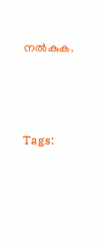നല്‍കുക.





Tags: